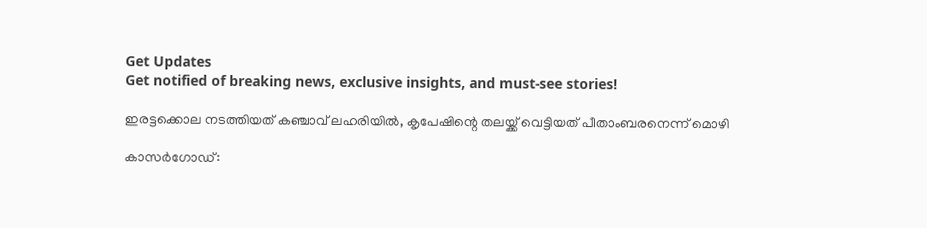Get Updates
Get notified of breaking news, exclusive insights, and must-see stories!

ഇരട്ടക്കൊല നടത്തിയത് കഞ്ചാവ് ലഹരിയിൽ, കൃപേഷിന്റെ തലയ്ക്ക് വെട്ടിയത് പീതാംബരനെന്ന് മൊഴി

കാസര്‍ഗോഡ്: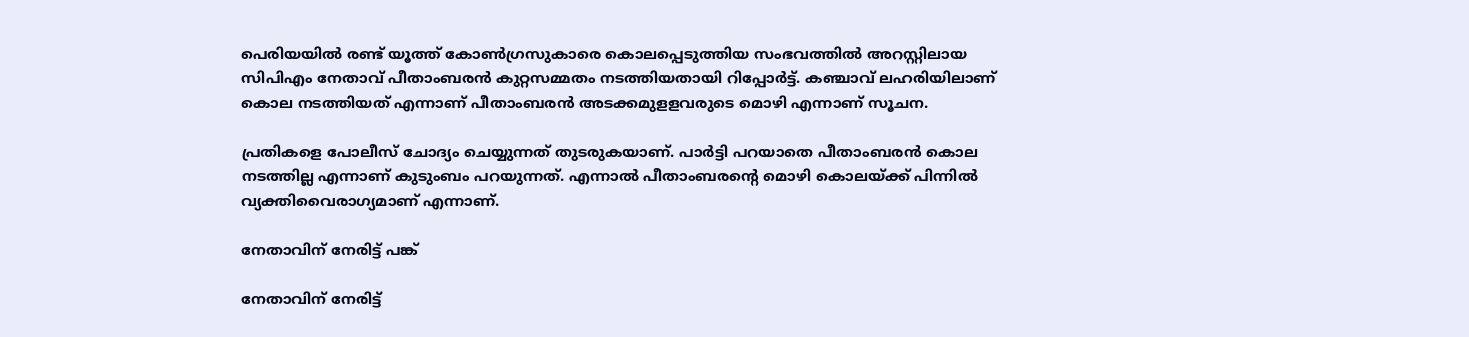പെരിയയില്‍ രണ്ട് യൂത്ത് കോണ്‍ഗ്രസുകാരെ കൊലപ്പെടുത്തിയ സംഭവത്തില്‍ അറസ്റ്റിലായ സിപിഎം നേതാവ് പീതാംബരന്‍ കുറ്റസമ്മതം നടത്തിയതായി റിപ്പോര്‍ട്ട്. കഞ്ചാവ് ലഹരിയിലാണ് കൊല നടത്തിയത് എന്നാണ് പീതാംബരന്‍ അടക്കമുളളവരുടെ മൊഴി എന്നാണ് സൂചന.

പ്രതികളെ പോലീസ് ചോദ്യം ചെയ്യുന്നത് തുടരുകയാണ്. പാര്‍ട്ടി പറയാതെ പീതാംബരന്‍ കൊല നടത്തില്ല എന്നാണ് കുടുംബം പറയുന്നത്. എന്നാല്‍ പീതാംബരന്റെ മൊഴി കൊലയ്ക്ക് പിന്നില്‍ വ്യക്തിവൈരാഗ്യമാണ് എന്നാണ്.

നേതാവിന് നേരിട്ട് പങ്ക്

നേതാവിന് നേരിട്ട്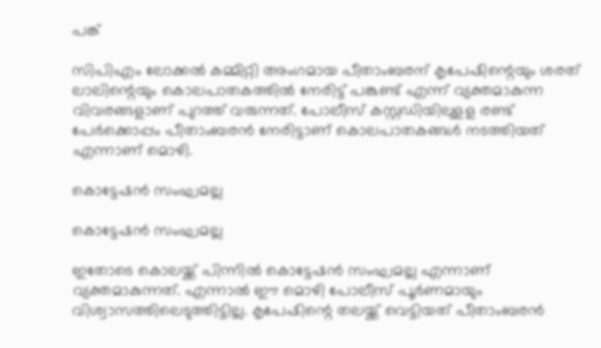പങ്ക്

സിപിഎം ലോക്കല്‍ കമ്മിറ്റി അംഗമായ പീതാംബരന് കൃപേഷിന്റെയും ശരത് ലാലിന്റെയും കൊലപാതകത്തില്‍ നേരിട്ട് പങ്കുണ്ട് എന്ന് വ്യക്തമാകുന്ന വിവരങ്ങളാണ് പുറത്ത് വരുന്നത്. പോലീസ് കസ്റ്റഡിയിലുളള രണ്ട് പേര്‍ക്കൊപ്പം പീതാംബരന്‍ നേരിട്ടാണ് കൊലപാതകങ്ങള്‍ നടത്തിയത് എന്നാണ് മൊഴി.

കൊട്ടേഷൻ സംഘമല്ല

കൊട്ടേഷൻ സംഘമല്ല

ഇതോടെ കൊലയ്ക്ക് പിന്നില്‍ കൊട്ടേഷന്‍ സംഘമല്ല എന്നാണ് വ്യക്തമാകുന്നത്. എന്നാല്‍ ഈ മൊഴി പോലീസ് പൂര്‍ണമായും വിശ്വാസത്തിലെടുത്തിട്ടില്ല. കൃപേഷിന്റെ തലയ്ക്ക് വെട്ടിയത് പീതാംബരന്‍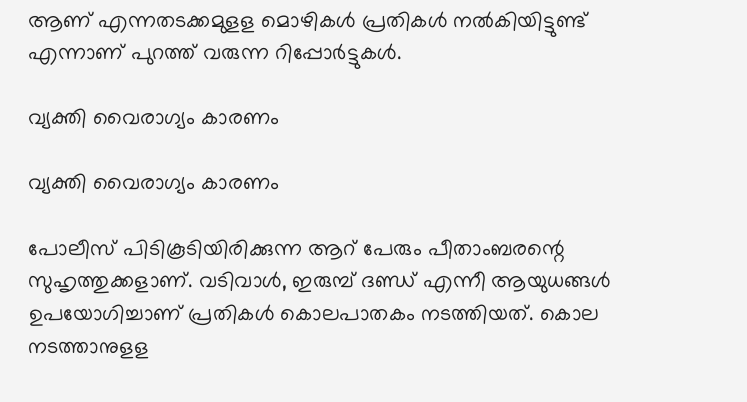ആണ് എന്നതടക്കമുളള മൊഴികള്‍ പ്രതികള്‍ നല്‍കിയിട്ടുണ്ട് എന്നാണ് പുറത്ത് വരുന്ന റിപ്പോര്‍ട്ടുകള്‍.

വ്യക്തി വൈരാഗ്യം കാരണം

വ്യക്തി വൈരാഗ്യം കാരണം

പോലീസ് പിടികൂടിയിരിക്കുന്ന ആറ് പേരും പീതാംബരന്റെ സുഹൃത്തുക്കളാണ്. വടിവാള്‍, ഇരുമ്പ് ദണ്ഡ് എന്നീ ആയുധങ്ങള്‍ ഉപയോഗിച്ചാണ് പ്രതികള്‍ കൊലപാതകം നടത്തിയത്. കൊല നടത്താനുളള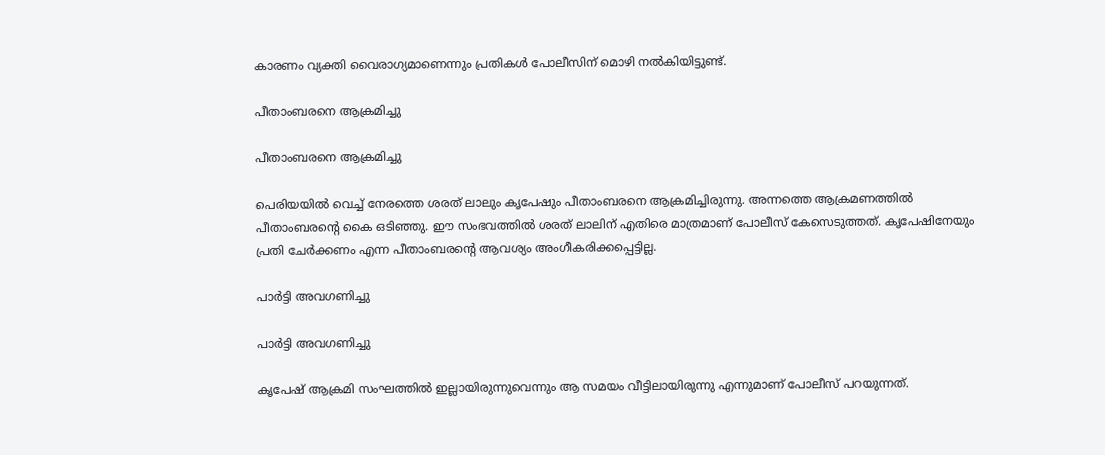കാരണം വ്യക്തി വൈരാഗ്യമാണെന്നും പ്രതികള്‍ പോലീസിന് മൊഴി നല്‍കിയിട്ടുണ്ട്.

പീതാംബരനെ ആക്രമിച്ചു

പീതാംബരനെ ആക്രമിച്ചു

പെരിയയില്‍ വെച്ച് നേരത്തെ ശരത് ലാലും കൃപേഷും പീതാംബരനെ ആക്രമിച്ചിരുന്നു. അന്നത്തെ ആക്രമണത്തില്‍ പീതാംബരന്റെ കൈ ഒടിഞ്ഞു. ഈ സംഭവത്തില്‍ ശരത് ലാലിന് എതിരെ മാത്രമാണ് പോലീസ് കേസെടുത്തത്. കൃപേഷിനേയും പ്രതി ചേര്‍ക്കണം എന്ന പീതാംബരന്റെ ആവശ്യം അംഗീകരിക്കപ്പെട്ടില്ല.

പാർട്ടി അവഗണിച്ചു

പാർട്ടി അവഗണിച്ചു

കൃപേഷ് ആക്രമി സംഘത്തില്‍ ഇല്ലായിരുന്നുവെന്നും ആ സമയം വീട്ടിലായിരുന്നു എന്നുമാണ് പോലീസ് പറയുന്നത്.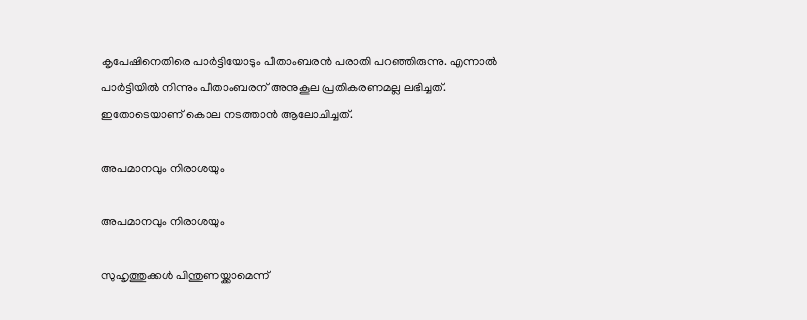കൃപേഷിനെതിരെ പാര്‍ട്ടിയോടും പീതാംബരന്‍ പരാതി പറഞ്ഞിരുന്നു. എന്നാല്‍ പാര്‍ട്ടിയില്‍ നിന്നും പീതാംബരന് അനുകൂല പ്രതികരണമല്ല ലഭിച്ചത്. ഇതോടെയാണ് കൊല നടത്താന്‍ ആലോചിച്ചത്.

അപമാനവും നിരാശയും

അപമാനവും നിരാശയും

സുഹൃത്തുക്കള്‍ പിന്തുണയ്ക്കാമെന്ന്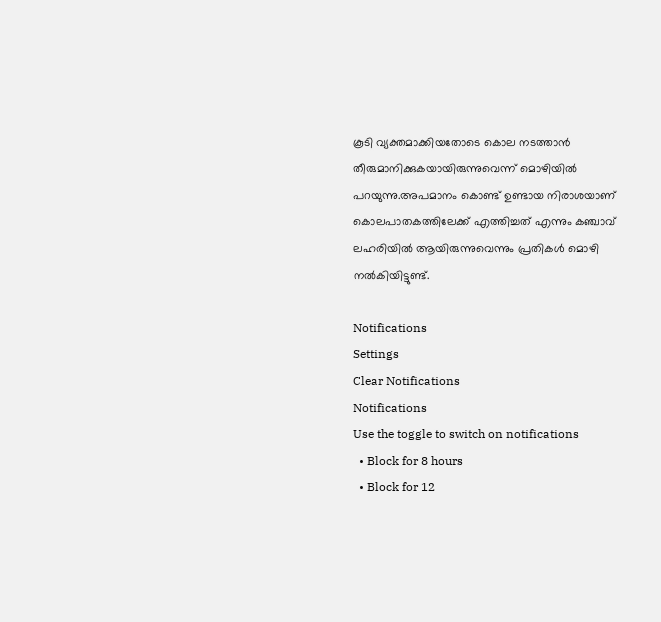കൂടി വ്യക്തമാക്കിയതോടെ കൊല നടത്താന്‍ തീരുമാനിക്കുകയായിരുന്നുവെന്ന് മൊഴിയില്‍ പറയുന്നു.അപമാനം കൊണ്ട് ഉണ്ടായ നിരാശയാണ് കൊലപാതകത്തിലേക്ക് എത്തിച്ചത് എന്നും കഞ്ചാവ് ലഹരിയില്‍ ആയിരുന്നുവെന്നും പ്രതികള്‍ മൊഴി നല്‍കിയിട്ടുണ്ട്.

Notifications
Settings
Clear Notifications
Notifications
Use the toggle to switch on notifications
  • Block for 8 hours
  • Block for 12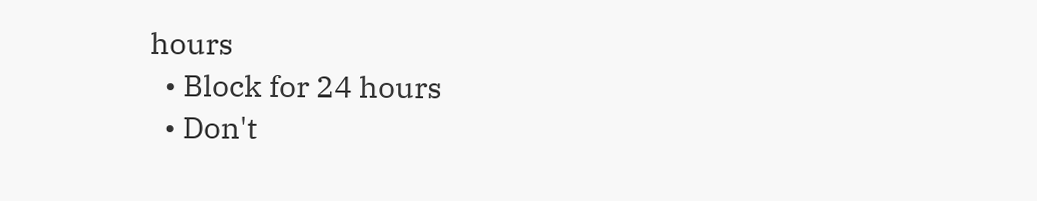hours
  • Block for 24 hours
  • Don't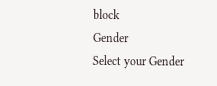block
Gender
Select your Gender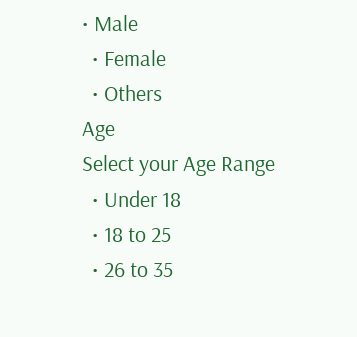• Male
  • Female
  • Others
Age
Select your Age Range
  • Under 18
  • 18 to 25
  • 26 to 35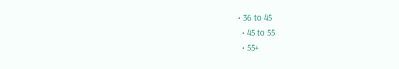• 36 to 45
  • 45 to 55
  • 55+